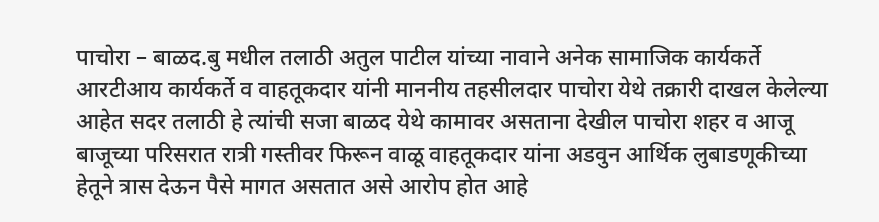पाचोरा – बाळद.बु मधील तलाठी अतुल पाटील यांच्या नावाने अनेक सामाजिक कार्यकर्ते आरटीआय कार्यकर्ते व वाहतूकदार यांनी माननीय तहसीलदार पाचोरा येथे तक्रारी दाखल केलेल्या आहेत सदर तलाठी हे त्यांची सजा बाळद येथे कामावर असताना देखील पाचोरा शहर व आजू बाजूच्या परिसरात रात्री गस्तीवर फिरून वाळू वाहतूकदार यांना अडवुन आर्थिक लुबाडणूकीच्या हेतूने त्रास देऊन पैसे मागत असतात असे आरोप होत आहे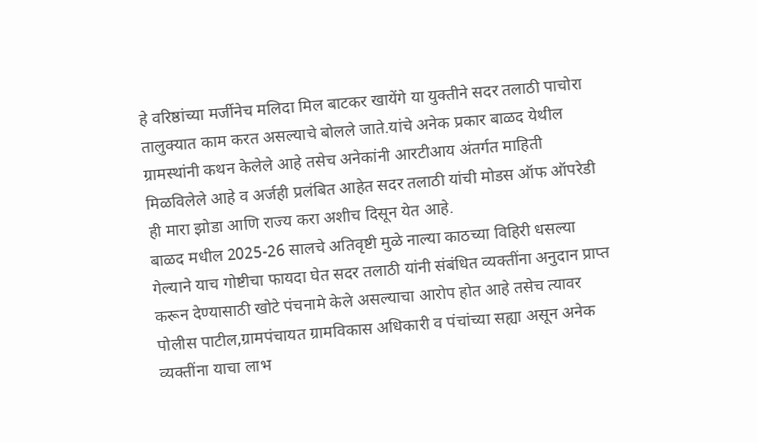हे वरिष्ठांच्या मर्जीनेच मलिदा मिल बाटकर खायेंगे या युक्तीने सदर तलाठी पाचोरा तालुक्यात काम करत असल्याचे बोलले जाते.यांचे अनेक प्रकार बाळद येथील ग्रामस्थांनी कथन केलेले आहे तसेच अनेकांनी आरटीआय अंतर्गत माहिती मिळविलेले आहे व अर्जही प्रलंबित आहेत सदर तलाठी यांची मोडस ऑफ ऑपरेडी ही मारा झोडा आणि राज्य करा अशीच दिसून येत आहे.
बाळद मधील 2025-26 सालचे अतिवृष्टी मुळे नाल्या काठच्या विहिरी धसल्या गेल्याने याच गोष्टीचा फायदा घेत सदर तलाठी यांनी संबंधित व्यक्तींना अनुदान प्राप्त करून देण्यासाठी खोटे पंचनामे केले असल्याचा आरोप होत आहे तसेच त्यावर पोलीस पाटील,ग्रामपंचायत ग्रामविकास अधिकारी व पंचांच्या सह्या असून अनेक व्यक्तींना याचा लाभ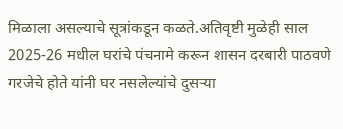मिळाला असल्याचे सूत्रांकडून कळते.अतिवृष्टी मुळेही साल 2025-26 मधील घरांचे पंचनामे करून शासन दरबारी पाठवणे गरजेचे होते यांनी घर नसलेल्यांचे दुसऱ्या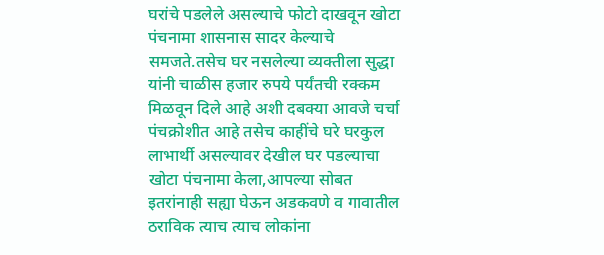घरांचे पडलेले असल्याचे फोटो दाखवून खोटा पंचनामा शासनास सादर केल्याचे समजते.तसेच घर नसलेल्या व्यक्तीला सुद्धा यांनी चाळीस हजार रुपये पर्यंतची रक्कम मिळवून दिले आहे अशी दबक्या आवजे चर्चा पंचक्रोशीत आहे तसेच काहींचे घरे घरकुल लाभार्थी असल्यावर देखील घर पडल्याचा खोटा पंचनामा केला,आपल्या सोबत इतरांनाही सह्या घेऊन अडकवणे व गावातील ठराविक त्याच त्याच लोकांना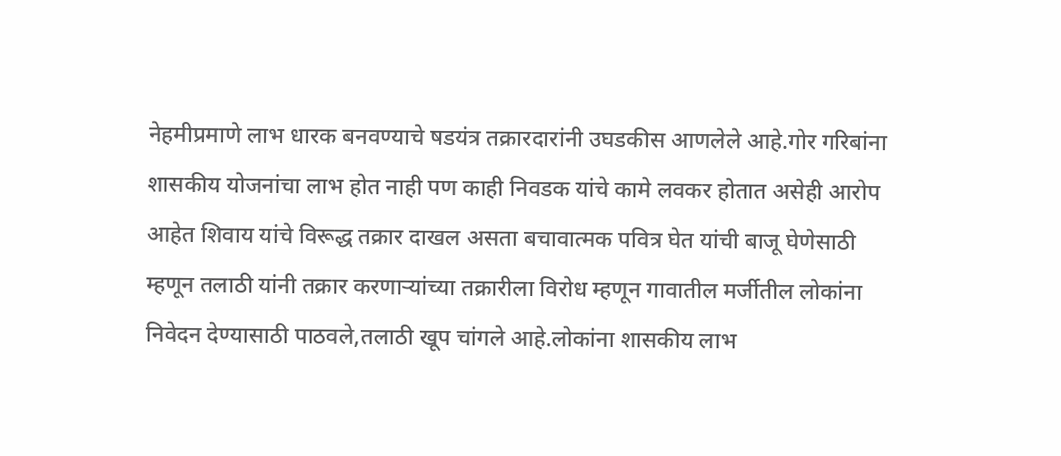नेहमीप्रमाणे लाभ धारक बनवण्याचे षडयंत्र तक्रारदारांनी उघडकीस आणलेले आहे.गोर गरिबांना शासकीय योजनांचा लाभ होत नाही पण काही निवडक यांचे कामे लवकर होतात असेही आरोप आहेत शिवाय यांचे विरूद्ध तक्रार दाखल असता बचावात्मक पवित्र घेत यांची बाजू घेणेसाठी म्हणून तलाठी यांनी तक्रार करणाऱ्यांच्या तक्रारीला विरोध म्हणून गावातील मर्जीतील लोकांना निवेदन देण्यासाठी पाठवले,तलाठी खूप चांगले आहे.लोकांना शासकीय लाभ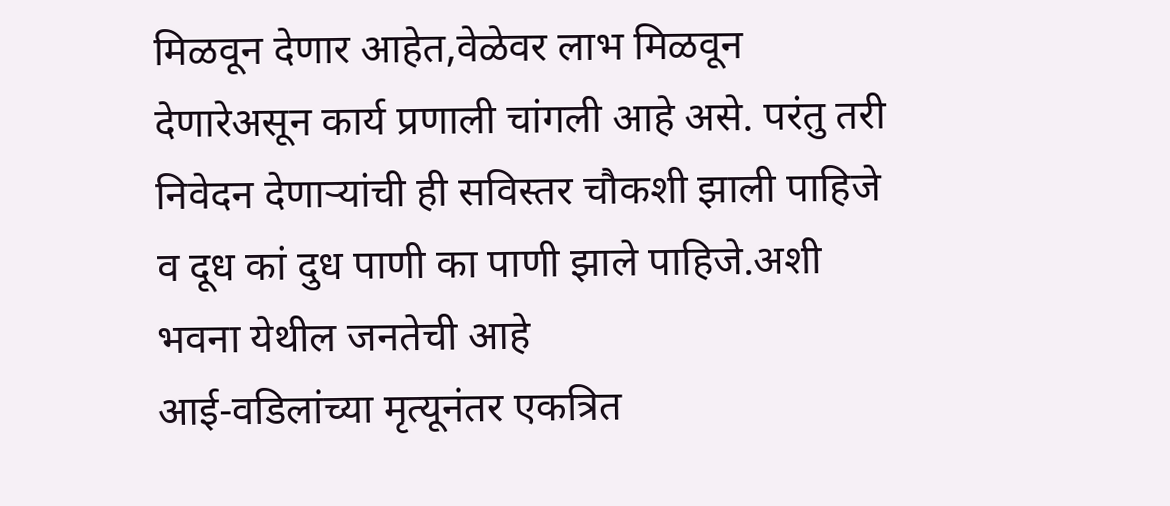मिळवून देणार आहेत,वेळेवर लाभ मिळवून देणारेअसून कार्य प्रणाली चांगली आहे असे. परंतु तरी निवेदन देणाऱ्यांची ही सविस्तर चौकशी झाली पाहिजे व दूध कां दुध पाणी का पाणी झाले पाहिजे.अशी भवना येथील जनतेची आहे
आई-वडिलांच्या मृत्यूनंतर एकत्रित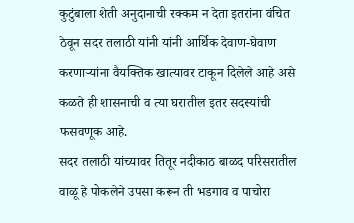कुटुंबाला शेती अनुदानाची रक्कम न देता इतरांना वंचित ठेवून सदर तलाठी यांनी यांनी आर्थिक देवाण-घेवाण करणाऱ्यांना वैयक्तिक खात्यावर टाकून दिलेले आहे असे कळते ही शासनाची व त्या घरातील इतर सदस्यांची फसवणूक आहे.
सदर तलाठी यांच्यावर तितूर नदीकाठ बाळद परिसरातील वाळू हे पोकलेने उपसा करून ती भडगाव व पाचोरा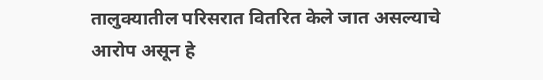तालुक्यातील परिसरात वितरित केले जात असल्याचे आरोप असून हे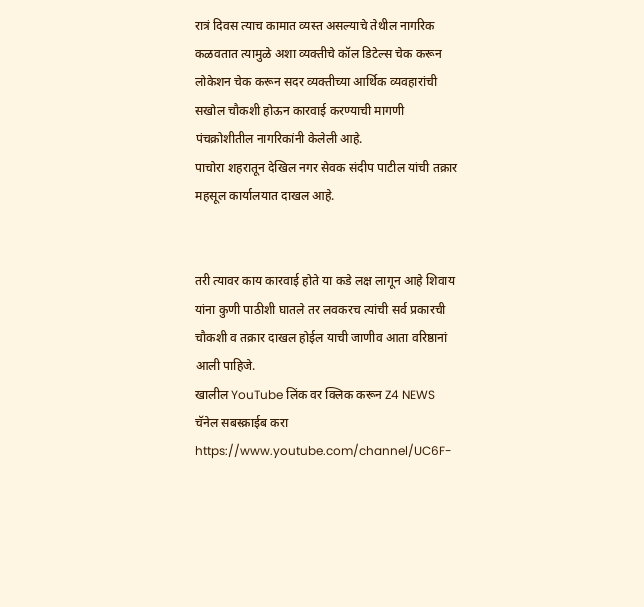रात्रं दिवस त्याच कामात व्यस्त असल्याचे तेथील नागरिक कळवतात त्यामुळे अशा व्यक्तीचे कॉल डिटेल्स चेक करून लोकेशन चेक करून सदर व्यक्तीच्या आर्थिक व्यवहारांची सखोल चौकशी होऊन कारवाई करण्याची मागणी पंचक्रोशीतील नागरिकांनी केलेली आहे.
पाचोरा शहरातून देखिल नगर सेवक संदीप पाटील यांची तक्रार महसूल कार्यालयात दाखल आहे.


तरी त्यावर काय कारवाई होते या कडे लक्ष लागून आहे शिवाय यांना कुणी पाठीशी घातले तर लवकरच त्यांची सर्व प्रकारची चौकशी व तक्रार दाखल होईल याची जाणीव आता वरिष्ठानां आली पाहिजे.
खालील YouTube लिंक वर क्लिक करून Z4 NEWS चॅनेल सबस्क्राईब करा
https://www.youtube.com/channel/UC6F-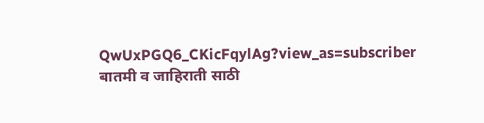QwUxPGQ6_CKicFqylAg?view_as=subscriber
बातमी व जाहिराती साठी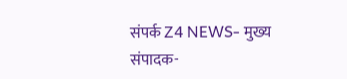संपर्क Z4 NEWS- मुख्य संपादक-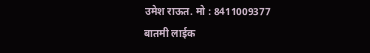उमेश राऊत. मो : 8411009377
बातमी लाईक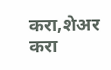करा,शेअर करा